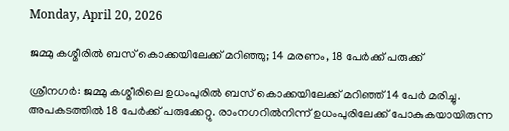Monday, April 20, 2026

ജമ്മു കശ്മീരിൽ ബസ് കൊക്കയിലേക്ക് മറിഞ്ഞു; 14 മരണം, 18 പേർക്ക് പരുക്ക്

ശ്രീനഗർ: ജമ്മു കശ്മീരിലെ ഉധംപുരിൽ ബസ് കൊക്കയിലേക്ക് മറിഞ്ഞ് 14 പേർ മരിച്ചു. അപക‌ട‌ത്തിൽ 18 പേർക്ക് പരുക്കേറ്റു. രാംനഗറിൽനിന്ന് ഉധംപുരിലേക്ക് പോകുകയായിരുന്ന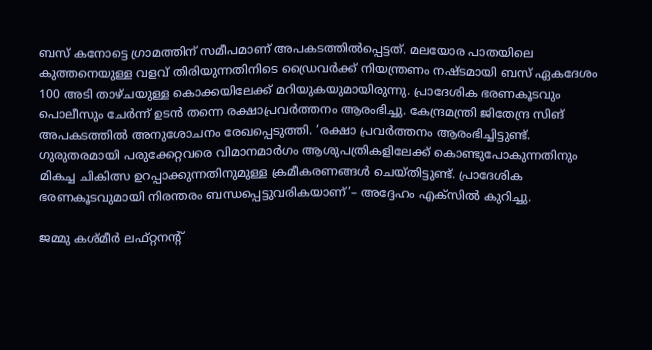ബസ് കനോട്ടെ ഗ്രാമത്തിന് സമീപമാണ് അപകടത്തിൽപ്പെട്ടത്. മലയോര പാതയിലെ കുത്തനെയുള്ള വളവ് തിരിയുന്നതിനിടെ ഡ്രൈവർക്ക് നിയന്ത്രണം നഷ്ടമായി ബസ് ഏകദേശം 100 അടി താഴ്ചയുള്ള കൊക്കയിലേക്ക് മറിയുകയുമായിരുന്നു. പ്രാദേശിക ഭരണകൂടവും പൊലീസും ചേർന്ന് ഉടൻ തന്നെ രക്ഷാപ്രവർത്തനം ആരംഭിച്ചു. കേന്ദ്രമന്ത്രി ജിതേന്ദ്ര സിങ് അപകടത്തിൽ അനുശോചനം രേഖപ്പെടുത്തി. ‘രക്ഷാ പ്രവർത്തനം ആരംഭിച്ചിട്ടുണ്ട്. ഗുരുതരമായി പരുക്കേറ്റവരെ വിമാനമാർഗം ആശുപത്രികളിലേക്ക് കൊണ്ടുപോകുന്നതിനും മികച്ച ചികിത്സ ഉറപ്പാക്കുന്നതിനുമുള്ള ക്രമീകരണങ്ങൾ ചെയ്തിട്ടുണ്ട്. പ്രാദേശിക ഭരണകൂടവുമായി നിരന്തരം ബന്ധപ്പെട്ടുവരികയാണ്’– അദ്ദേഹം എക്സിൽ കുറിച്ചു.

ജമ്മു കശ്മീർ ലഫ്റ്റനന്റ്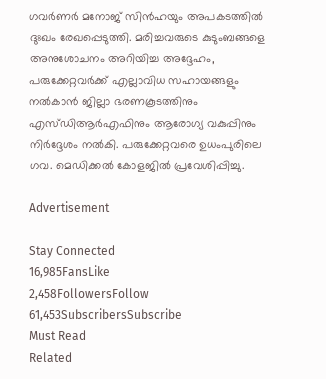ഗവർണർ മനോജ് സിൻഹയും അപകടത്തിൽ ദുഃഖം രേഖപ്പെടുത്തി. മരിച്ചവരുടെ കുടുംബങ്ങളെ അനുശോചനം അറിയിച്ച അദ്ദേഹം, പരുക്കേറ്റവർക്ക് എല്ലാവിധ സഹായങ്ങളും നൽകാൻ ജില്ലാ ഭരണകൂടത്തിനും എസ്ഡിആർഎഫിനും ആരോഗ്യ വകുപ്പിനും നിർദ്ദേശം നൽകി. പരുക്കേറ്റവരെ ഉധംപുരിലെ ഗവ. മെഡിക്കൽ കോളജിൽ പ്രവേശിപ്പിച്ചു.

Advertisement

Stay Connected
16,985FansLike
2,458FollowersFollow
61,453SubscribersSubscribe
Must Read
Related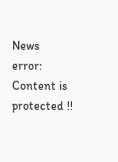News
error: Content is protected !!